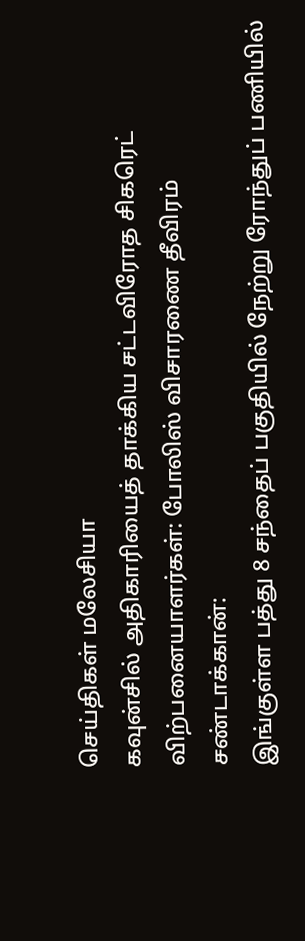செய்திகள் மலேசியா
கவுன்சில் அதிகாரியைத் தாக்கிய சட்டவிரோத சிகரெட் விற்பனையாளர்கள்: போலிஸ் விசாரணை தீவிரம்
சண்டாக்கான்:
இங்குள்ள பத்து 8 சந்தைப் பகுதியில் நேற்று ரோந்துப் பணியில்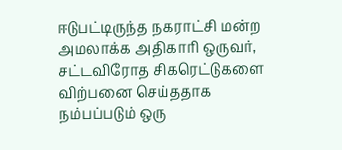ஈடுபட்டிருந்த நகராட்சி மன்ற அமலாக்க அதிகாரி ஒருவர், சட்டவிரோத சிகரெட்டுகளை விற்பனை செய்ததாக நம்பப்படும் ஒரு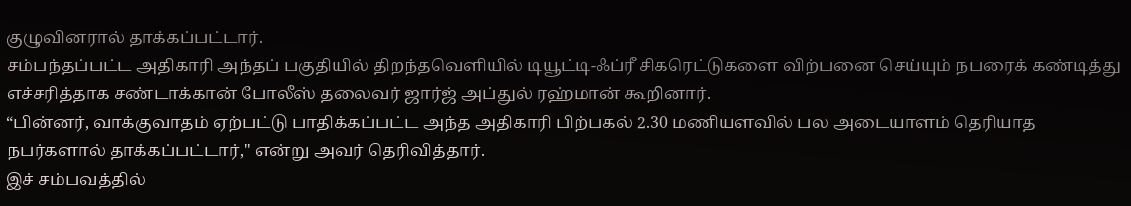குழுவினரால் தாக்கப்பட்டார்.
சம்பந்தப்பட்ட அதிகாரி அந்தப் பகுதியில் திறந்தவெளியில் டியூட்டி-ஃப்ரீ சிகரெட்டுகளை விற்பனை செய்யும் நபரைக் கண்டித்து எச்சரித்தாக சண்டாக்கான் போலீஸ் தலைவர் ஜார்ஜ் அப்துல் ரஹ்மான் கூறினார்.
“பின்னர், வாக்குவாதம் ஏற்பட்டு பாதிக்கப்பட்ட அந்த அதிகாரி பிற்பகல் 2.30 மணியளவில் பல அடையாளம் தெரியாத நபர்களால் தாக்கப்பட்டார்," என்று அவர் தெரிவித்தார்.
இச் சம்பவத்தில்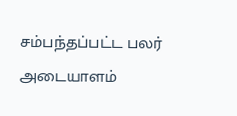சம்பந்தப்பட்ட பலர் அடையாளம்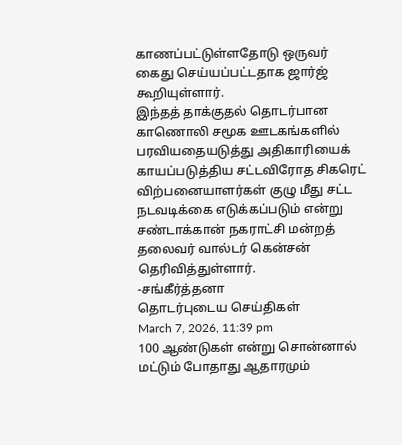காணப்பட்டுள்ளதோடு ஒருவர் கைது செய்யப்பட்டதாக ஜார்ஜ் கூறியுள்ளார்.
இந்தத் தாக்குதல் தொடர்பான காணொலி சமூக ஊடகங்களில் பரவியதையடுத்து அதிகாரியைக் காயப்படுத்திய சட்டவிரோத சிகரெட் விற்பனையாளர்கள் குழு மீது சட்ட நடவடிக்கை எடுக்கப்படும் என்று சண்டாக்கான் நகராட்சி மன்றத் தலைவர் வால்டர் கென்சன் தெரிவித்துள்ளார்.
-சங்கீர்த்தனா
தொடர்புடைய செய்திகள்
March 7, 2026, 11:39 pm
100 ஆண்டுகள் என்று சொன்னால் மட்டும் போதாது ஆதாரமும்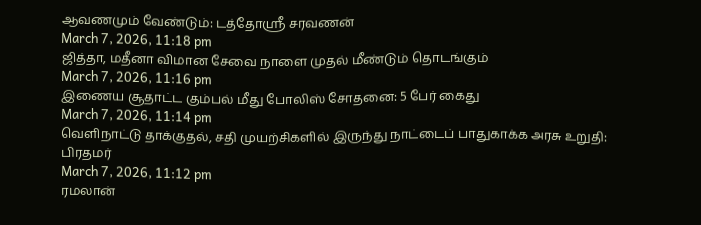ஆவணமும் வேண்டும்: டத்தோஸ்ரீ சரவணன்
March 7, 2026, 11:18 pm
ஜித்தா, மதீனா விமான சேவை நாளை முதல் மீண்டும் தொடங்கும்
March 7, 2026, 11:16 pm
இணைய சூதாட்ட கும்பல் மீது போலிஸ் சோதனை: 5 பேர் கைது
March 7, 2026, 11:14 pm
வெளிநாட்டு தாக்குதல், சதி முயற்சிகளில் இருந்து நாட்டைப் பாதுகாக்க அரசு உறுதி: பிரதமர்
March 7, 2026, 11:12 pm
ரமலான்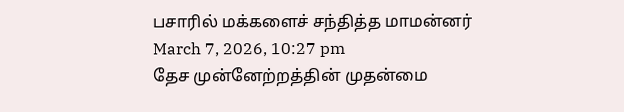பசாரில் மக்களைச் சந்தித்த மாமன்னர்
March 7, 2026, 10:27 pm
தேச முன்னேற்றத்தின் முதன்மை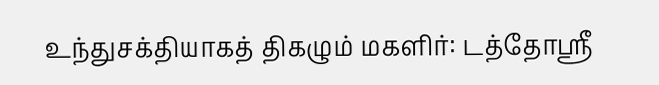உந்துசக்தியாகத் திகழும் மகளிர்: டத்தோஸ்ரீ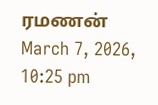ரமணன்
March 7, 2026, 10:25 pm